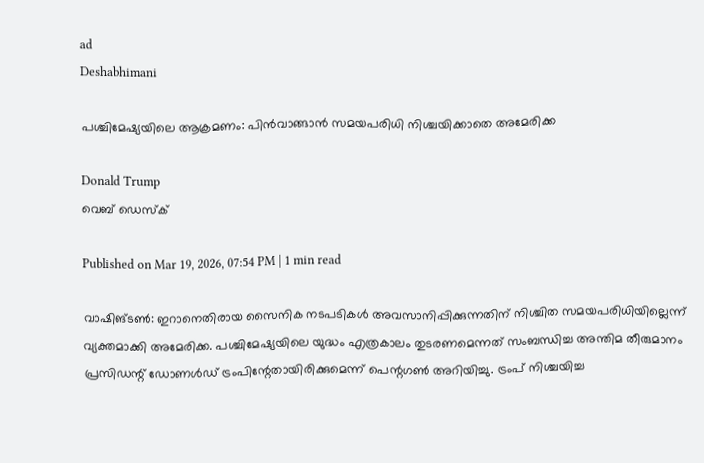ad
Deshabhimani

പശ്ചിമേഷ്യയിലെ ആക്രമണം: പിൻവാങ്ങാൻ സമയപരിധി നിശ്ചയിക്കാതെ അമേരിക്ക

Donald Trump
വെബ് ഡെസ്ക്

Published on Mar 19, 2026, 07:54 PM | 1 min read

വാഷിങ്ടൺ: ഇറാനെതിരായ സൈനിക നടപടികൾ അവസാനിപ്പിക്കുന്നതിന് നിശ്ചിത സമയപരിധിയില്ലെന്ന് വ്യക്തമാക്കി അമേരിക്ക. പശ്ചിമേഷ്യയിലെ യുദ്ധം എത്രകാലം തുടരണമെന്നത് സംബന്ധിച്ച അന്തിമ തീരുമാനം പ്രസിഡന്റ് ഡോണൾഡ് ട്രംപിന്റേതായിരിക്കുമെന്ന് പെന്റഗൺ അറിയിച്ചു. ട്രംപ് നിശ്ചയിച്ച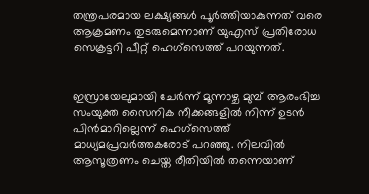തന്ത്രപരമായ ലക്ഷ്യങ്ങൾ പൂർത്തിയാകുന്നത് വരെ ആക്രമണം തുടരുമെന്നാണ് യുഎസ് പ്രതിരോധ സെക്രട്ടറി പീറ്റ് ഹെഗ്‌സെത്ത് പറയുന്നത്.


ഇസ്രായേലുമായി ചേർന്ന് മൂന്നാഴ്ച മുമ്പ് ആരംഭിച്ച സംയുക്ത സൈനിക നീക്കങ്ങളിൽ നിന്ന് ഉടൻ പിൻമാറില്ലെന്ന് ഹെഗ്‌സെത്ത് മാധ്യമപ്രവർത്തകരോട് പറഞ്ഞു. നിലവിൽ ആസൂത്രണം ചെയ്ത രീതിയിൽ തന്നെയാണ്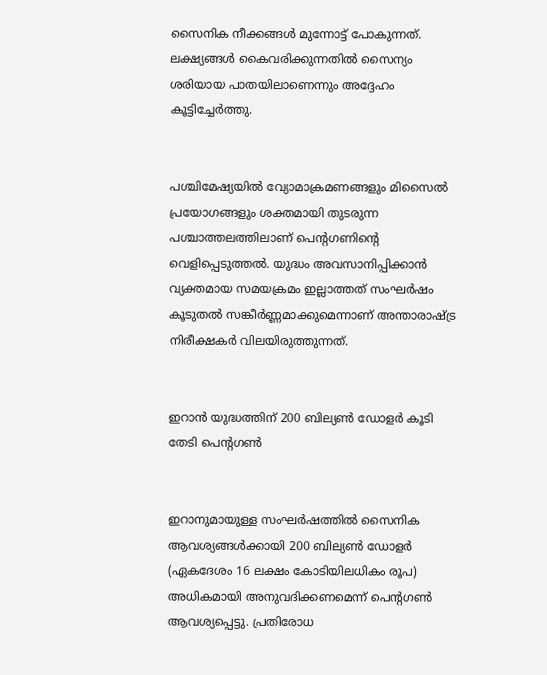സൈനിക നീക്കങ്ങൾ മുന്നോട്ട് പോകുന്നത്. ലക്ഷ്യങ്ങൾ കൈവരിക്കുന്നതിൽ സൈന്യം ശരിയായ പാതയിലാണെന്നും അദ്ദേഹം കൂട്ടിച്ചേർത്തു.


പശ്ചിമേഷ്യയിൽ വ്യോമാക്രമണങ്ങളും മിസൈൽ പ്രയോഗങ്ങളും ശക്തമായി തുടരുന്ന പശ്ചാത്തലത്തിലാണ് പെന്റഗണിന്റെ വെളിപ്പെടുത്തൽ. യുദ്ധം അവസാനിപ്പിക്കാൻ വ്യക്തമായ സമയക്രമം ഇല്ലാത്തത് സംഘർഷം കൂടുതൽ സങ്കീർണ്ണമാക്കുമെന്നാണ് അന്താരാഷ്ട്ര നിരീക്ഷകർ വിലയിരുത്തുന്നത്.


ഇറാൻ യുദ്ധത്തിന് 200 ബില്യൺ ഡോളർ കൂടി തേടി പെന്റഗൺ


ഇറാനുമായുള്ള സംഘർഷത്തിൽ സൈനിക ആവശ്യങ്ങൾക്കായി 200 ബില്യൺ ഡോളർ (ഏകദേശം 16 ലക്ഷം കോടിയിലധികം രൂപ) അധികമായി അനുവദിക്കണമെന്ന് പെന്റഗൺ ആവശ്യപ്പെട്ടു. പ്രതിരോധ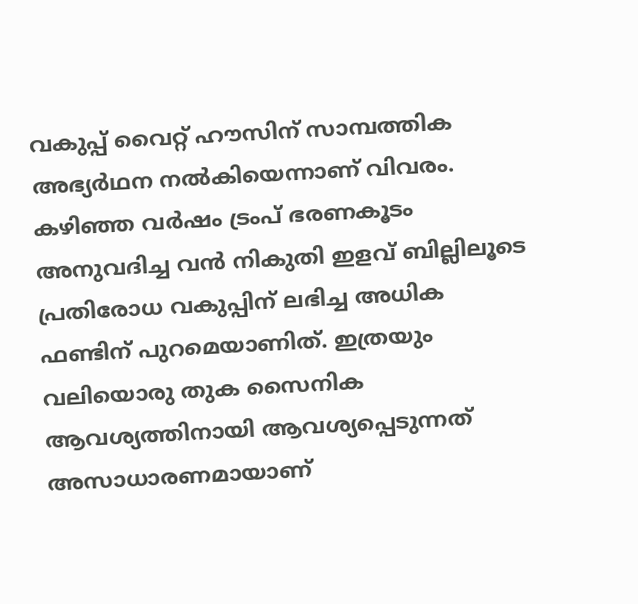വകുപ്പ് വൈറ്റ് ഹൗസിന് സാമ്പത്തിക അഭ്യർഥന നൽകിയെന്നാണ് വിവരം. കഴിഞ്ഞ വർഷം ട്രംപ് ഭരണകൂടം അനുവദിച്ച വൻ നികുതി ഇളവ് ബില്ലിലൂടെ പ്രതിരോധ വകുപ്പിന് ലഭിച്ച അധിക ഫണ്ടിന് പുറമെയാണിത്. ഇത്രയും വലിയൊരു തുക സൈനിക ആവശ്യത്തിനായി ആവശ്യപ്പെടുന്നത് അസാധാരണമായാണ്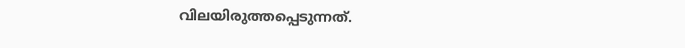വിലയിരുത്തപ്പെടുന്നത്.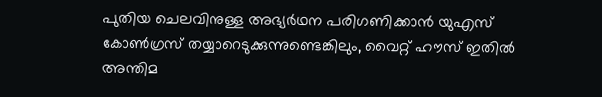പുതിയ ചെലവിനുള്ള അഭ്യർഥന പരിഗണിക്കാൻ യുഎസ് കോൺഗ്രസ് തയ്യാറെടുക്കുന്നുണ്ടെങ്കിലും, വൈറ്റ് ഹൗസ് ഇതിൽ അന്തിമ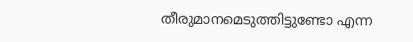തീരുമാനമെടുത്തിട്ടുണ്ടോ എന്ന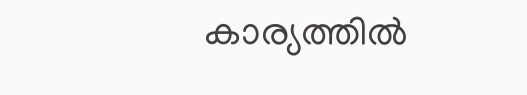കാര്യത്തിൽ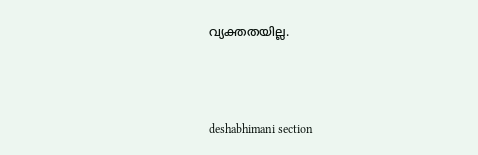വ്യക്തതയില്ല.



deshabhimani section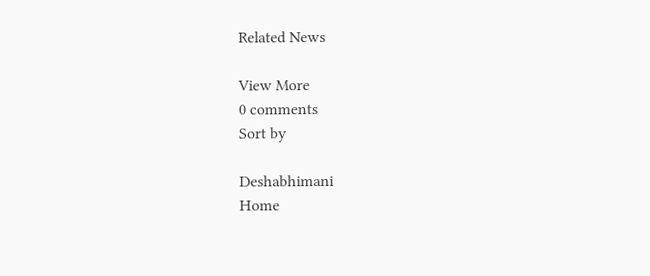Related News

View More
0 comments
Sort by

Deshabhimani
Home